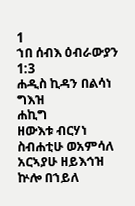1
ኀበ ሰብእ ዕብራውያን 1:3
ሐዲስ ኪዳን በልሳነ ግእዝ
ሐኪግ
ዘውእቱ ብርሃነ ስብሐቲሁ ወአምሳለ አርኣያሁ ዘይእኅዝ ኵሎ በኀይለ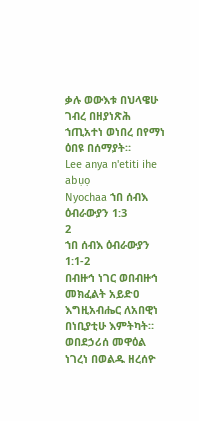ቃሉ ወውእቱ በህላዌሁ ገብረ በዘያነጽሕ ኀጢአተነ ወነበረ በየማነ ዕበዩ በሰማያት።
Lee anya n'etiti ihe abụọ
Nyochaa ኀበ ሰብእ ዕብራውያን 1:3
2
ኀበ ሰብእ ዕብራውያን 1:1-2
በብዙኅ ነገር ወበብዙኅ መክፈልት አይድዐ እግዚአብሔር ለአበዊነ በነቢያቲሁ እምትካት። ወበደኃሪሰ መዋዕል ነገረነ በወልዱ ዘረሰዮ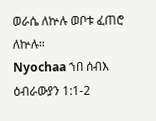ወራሴ ለኵሉ ወቦቱ ፈጠሮ ለኵሉ።
Nyochaa ኀበ ሰብእ ዕብራውያን 1:1-2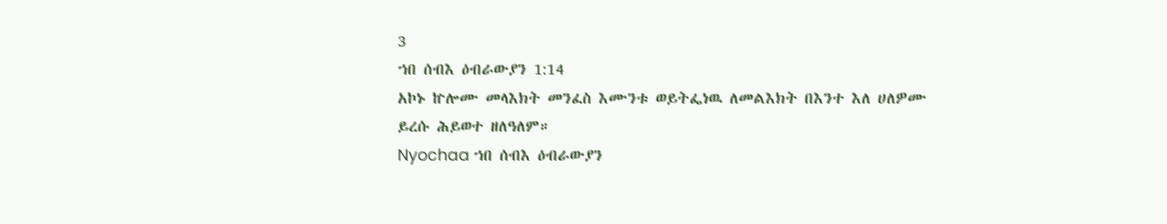3
ኀበ ሰብእ ዕብራውያን 1:14
አኮኑ ኵሎሙ መላእክት መንፈስ እሙንቱ ወይትፌነዉ ለመልእክት በእንተ እለ ሀለዎሙ ይረሱ ሕይወተ ዘለዓለም።
Nyochaa ኀበ ሰብእ ዕብራውያን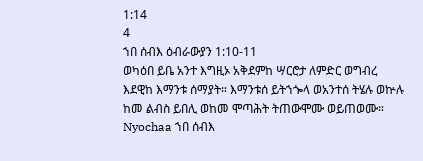1:14
4
ኀበ ሰብእ ዕብራውያን 1:10-11
ወካዕበ ይቤ አንተ እግዚኦ አቅደምከ ሣርሮታ ለምድር ወግብረ እደዊከ እማንቱ ሰማያት። እማንቱሰ ይትኀጐላ ወአንተሰ ትሄሉ ወኵሉ ከመ ልብስ ይበሊ ወከመ ሞጣሕት ትጠውሞሙ ወይጠወሙ።
Nyochaa ኀበ ሰብእ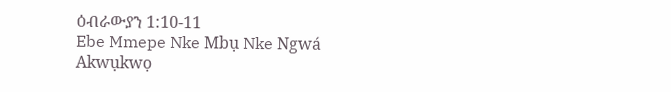ዕብራውያን 1:10-11
Ebe Mmepe Nke Mbụ Nke Ngwá
Akwụkwọ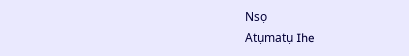Nsọ
Atụmatụ Ihe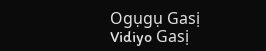Ogụgụ Gasị
Vidiyo Gasị